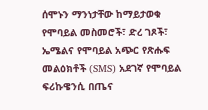ሰሞኑን ማንነታቸው ከማይታወቁ የሞባይል መስመሮች፣ ድረ ገጾች፣ ኤሜልና የሞባይል አጭር የጽሑፍ መልዕክቶች (SMS) አደገኛ የሞባይል ፍሪኩዌንሲ በጤና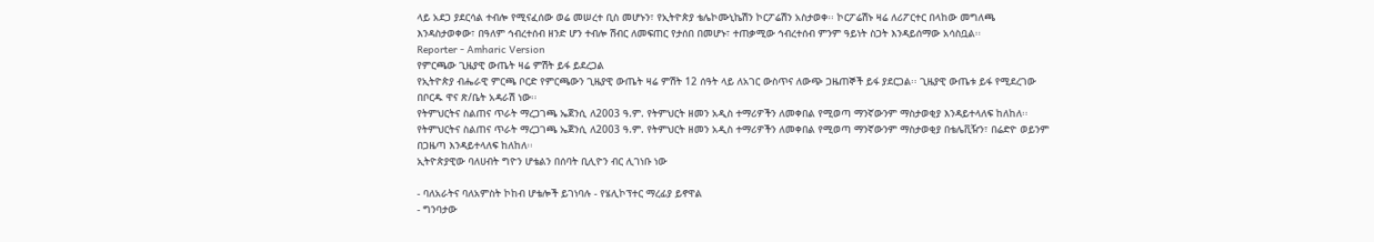ላይ አደጋ ያደርሳል ተብሎ የሚናፈሰው ወሬ መሠረተ ቢስ መሆኑን፣ የኢትዮጵያ ቴሌኮሙኒኬሽን ኮርፖሬሽን አስታወቀ፡፡ ኮርፖሬሽኑ ዛሬ ለሪፖርተር በላከው መግለጫ እንዳስታወቀው፣ በዓለም ኅብረተሰብ ዘንድ ሆን ተብሎ ሽብር ለመፍጠር የታሰበ በመሆኑ፣ ተጠቃሚው ኅብረተሰብ ምንም ዓይነት ስጋት እንዳይሰማው አሳስቧል፡፡
Reporter - Amharic Version
የምርጫው ጊዜያዊ ውጤት ዛሬ ምሽት ይፋ ይደረጋል
የኢትዮጵያ ብሔራዊ ምርጫ ቦርድ የምርጫውን ጊዜያዊ ውጤት ዛሬ ምሽት 12 ሰዓት ላይ ለአገር ውስጥና ለውጭ ጋዜጠኞች ይፋ ያደርጋል፡፡ ጊዜያዊ ውጤቱ ይፋ የሚደረገው በቦርዱ ዋና ጽ/ቤት አዳራሽ ነው፡፡
የትምህርትና ስልጠና ጥራት ማረጋገጫ ኤጀንሲ ለ2003 ዓ.ም. የትምህርት ዘመን አዲስ ተማሪዎችን ለመቀበል የሚወጣ ማንኛውንም ማስታወቂያ እንዳይተላለፍ ከለከለ፡፡
የትምህርትና ስልጠና ጥራት ማረጋገጫ ኤጀንሲ ለ2003 ዓ.ም. የትምህርት ዘመን አዲስ ተማሪዎችን ለመቀበል የሚወጣ ማንኛውንም ማስታወቂያ በቴሌቪዥን፣ በሬድዮ ወይንም በጋዜጣ እንዳይተላለፍ ከለከለ፡፡
ኢትዮጵያዊው ባለሀብት ግዮን ሆቴልን በሰባት ቢሊዮን ብር ሊገነቡ ነው

- ባለአራትና ባለአምስት ኮከብ ሆቴሎች ይገነባሉ - የሄሊኮፕተር ማረፊያ ይኖዋል
- ግንባታው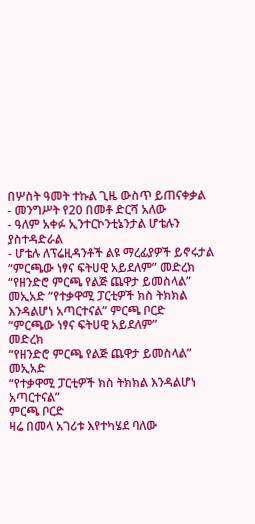በሦስት ዓመት ተኩል ጊዜ ውስጥ ይጠናቀቃል
- መንግሥት የ20 በመቶ ድርሻ አለው
- ዓለም አቀፉ ኢንተርኮንቲኔንታል ሆቴሉን ያስተዳድራል
- ሆቴሉ ለፕሬዚዳንቶች ልዩ ማረፊያዎች ይኖሩታል
“ምርጫው ነፃና ፍትሀዊ አይደለም” መድረክ “የዘንድሮ ምርጫ የልጅ ጨዋታ ይመስላል” መኢአድ “የተቃዋሚ ፓርቲዎች ክስ ትክክል እንዳልሆነ አጣርተናል” ምርጫ ቦርድ
“ምርጫው ነፃና ፍትሀዊ አይደለም”
መድረክ
“የዘንድሮ ምርጫ የልጅ ጨዋታ ይመስላል”
መኢአድ
“የተቃዋሚ ፓርቲዎች ክስ ትክክል እንዳልሆነ አጣርተናል”
ምርጫ ቦርድ
ዛሬ በመላ አገሪቱ እየተካሄደ ባለው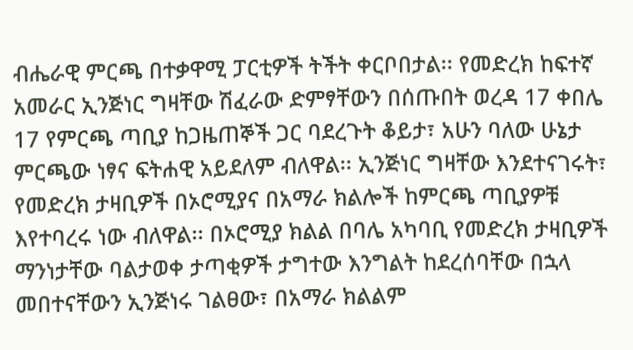ብሔራዊ ምርጫ በተቃዋሚ ፓርቲዎች ትችት ቀርቦበታል፡፡ የመድረክ ከፍተኛ አመራር ኢንጅነር ግዛቸው ሽፈራው ድምፃቸውን በሰጡበት ወረዳ 17 ቀበሌ 17 የምርጫ ጣቢያ ከጋዜጠኞች ጋር ባደረጉት ቆይታ፣ አሁን ባለው ሁኔታ ምርጫው ነፃና ፍትሐዊ አይደለም ብለዋል፡፡ ኢንጅነር ግዛቸው እንደተናገሩት፣ የመድረክ ታዛቢዎች በኦሮሚያና በአማራ ክልሎች ከምርጫ ጣቢያዎቹ እየተባረሩ ነው ብለዋል፡፡ በኦሮሚያ ክልል በባሌ አካባቢ የመድረክ ታዛቢዎች ማንነታቸው ባልታወቀ ታጣቂዎች ታግተው እንግልት ከደረሰባቸው በኋላ መበተናቸውን ኢንጅነሩ ገልፀው፣ በአማራ ክልልም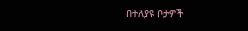በተለያዩ ቦታዎች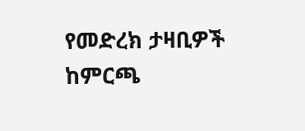የመድረክ ታዛቢዎች ከምርጫ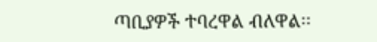ጣቢያዎች ተባረዋል ብለዋል፡፡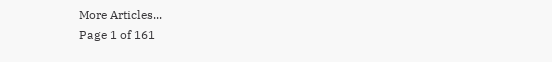More Articles...
Page 1 of 161